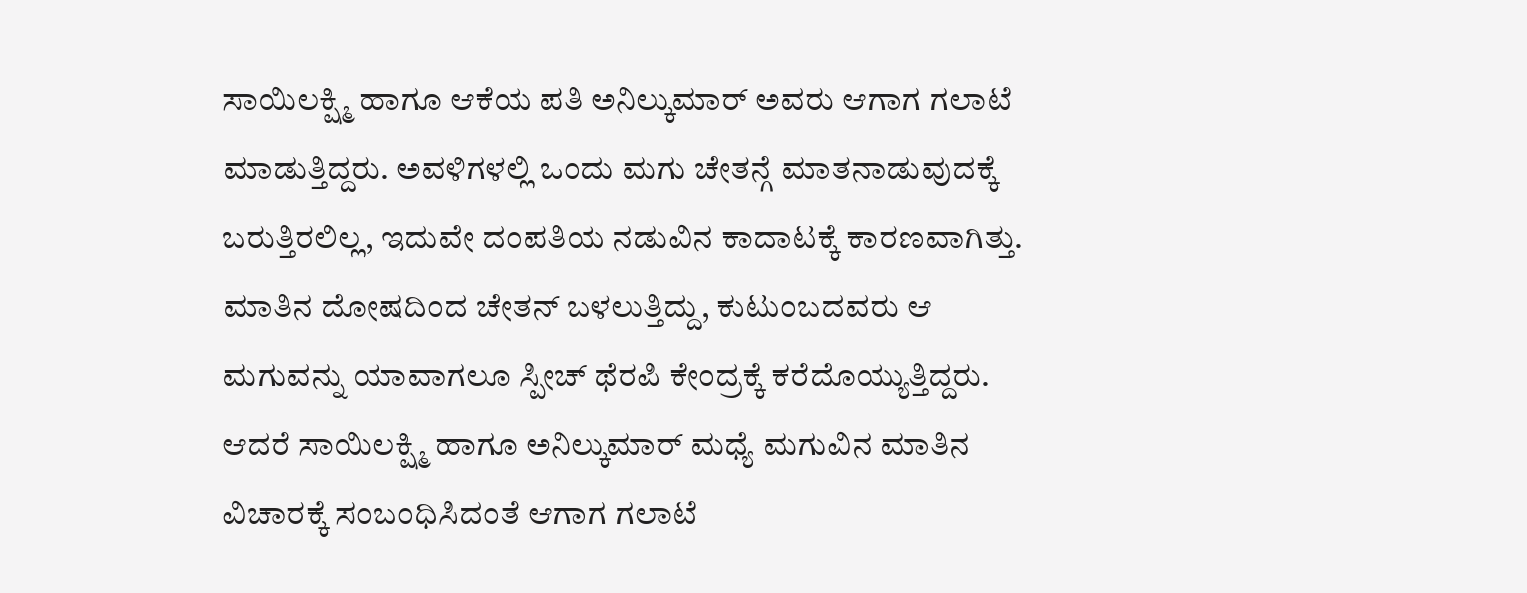ಸಾಯಿಲಕ್ಷ್ಮಿ ಹಾಗೂ ಆಕೆಯ ಪತಿ ಅನಿಲ್ಕುಮಾರ್ ಅವರು ಆಗಾಗ ಗಲಾಟೆ ಮಾಡುತ್ತಿದ್ದರು. ಅವಳಿಗಳಲ್ಲಿ ಒಂದು ಮಗು ಚೇತನ್ಗೆ ಮಾತನಾಡುವುದಕ್ಕೆ ಬರುತ್ತಿರಲಿಲ್ಲ, ಇದುವೇ ದಂಪತಿಯ ನಡುವಿನ ಕಾದಾಟಕ್ಕೆ ಕಾರಣವಾಗಿತ್ತು. ಮಾತಿನ ದೋಷದಿಂದ ಚೇತನ್ ಬಳಲುತ್ತಿದ್ದು, ಕುಟುಂಬದವರು ಆ ಮಗುವನ್ನು ಯಾವಾಗಲೂ ಸ್ಪೀಚ್ ಥೆರಪಿ ಕೇಂದ್ರಕ್ಕೆ ಕರೆದೊಯ್ಯುತ್ತಿದ್ದರು. ಆದರೆ ಸಾಯಿಲಕ್ಷ್ಮಿ ಹಾಗೂ ಅನಿಲ್ಕುಮಾರ್ ಮಧ್ಯೆ ಮಗುವಿನ ಮಾತಿನ ವಿಚಾರಕ್ಕೆ ಸಂಬಂಧಿಸಿದಂತೆ ಆಗಾಗ ಗಲಾಟೆ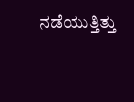ನಡೆಯುತ್ತಿತ್ತು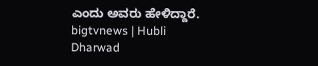ಎಂದು ಅವರು ಹೇಳಿದ್ದಾರೆ.
bigtvnews | Hubli Dharwad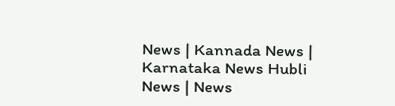News | Kannada News | Karnataka News Hubli News | News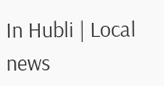In Hubli | Local news